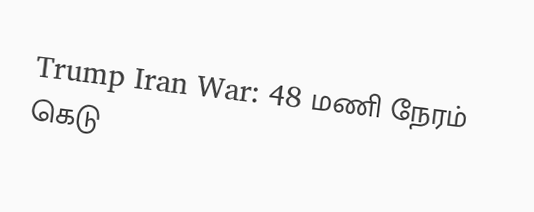Trump Iran War: 48 மணி நேரம் கெடு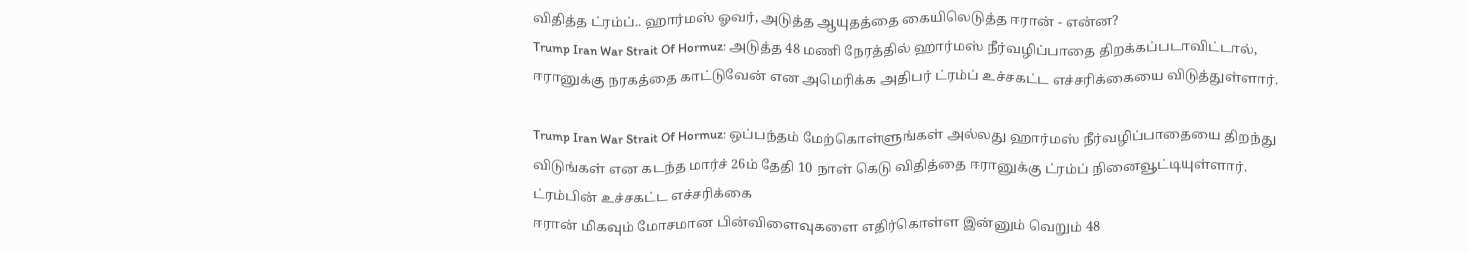விதித்த ட்ரம்ப்.. ஹார்மஸ் ஓவர், அடுத்த ஆயுதத்தை கையிலெடுத்த ஈரான் - என்ன?
Trump Iran War Strait Of Hormuz: அடுத்த 48 மணி நேரத்தில் ஹார்மஸ் நீர்வழிப்பாதை திறக்கப்படாவிட்டால், ஈரானுக்கு நரகத்தை காட்டுவேன் என அமெரிக்க அதிபர் ட்ரம்ப் உச்சகட்ட எச்சரிக்கையை விடுத்துள்ளார்.

Trump Iran War Strait Of Hormuz: ஒப்பந்தம் மேற்கொள்ளுங்கள் அல்லது ஹார்மஸ் நீர்வழிப்பாதையை திறந்து விடுங்கள் என கடந்த மார்ச் 26ம் தேதி 10 நாள் கெடு விதித்தை ஈரானுக்கு ட்ரம்ப் நினைவூட்டியுள்ளார்.
ட்ரம்பின் உச்சகட்ட எச்சரிக்கை
ஈரான் மிகவும் மோசமான பின்விளைவுகளை எதிர்கொள்ள இன்னும் வெறும் 48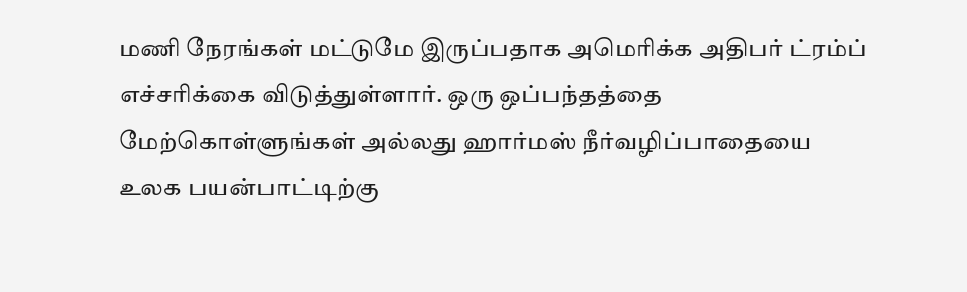மணி நேரங்கள் மட்டுமே இருப்பதாக அமெரிக்க அதிபர் ட்ரம்ப் எச்சரிக்கை விடுத்துள்ளார். ஒரு ஒப்பந்தத்தை மேற்கொள்ளுங்கள் அல்லது ஹார்மஸ் நீர்வழிப்பாதையை உலக பயன்பாட்டிற்கு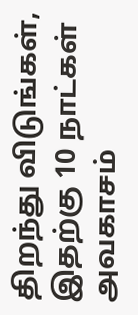திறந்து விடுங்கள், இதற்கு 10 நாட்கள் அவகாசம்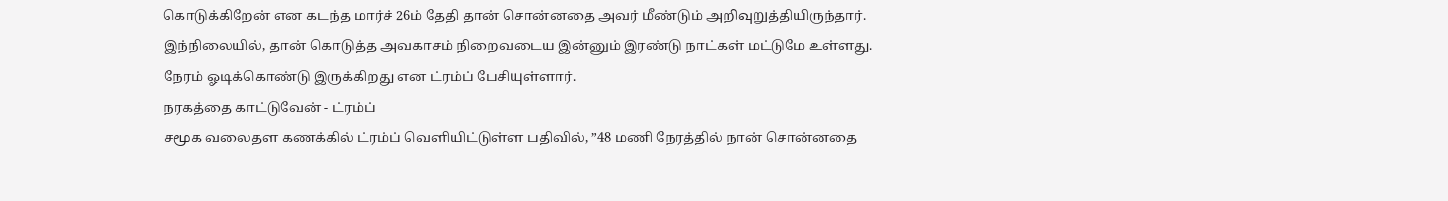கொடுக்கிறேன் என கடந்த மார்ச் 26ம் தேதி தான் சொன்னதை அவர் மீண்டும் அறிவுறுத்தியிருந்தார். இந்நிலையில், தான் கொடுத்த அவகாசம் நிறைவடைய இன்னும் இரண்டு நாட்கள் மட்டுமே உள்ளது. நேரம் ஓடிக்கொண்டு இருக்கிறது என ட்ரம்ப் பேசியுள்ளார்.
நரகத்தை காட்டுவேன் - ட்ரம்ப்
சமூக வலைதள கணக்கில் ட்ரம்ப் வெளியிட்டுள்ள பதிவில், ”48 மணி நேரத்தில் நான் சொன்னதை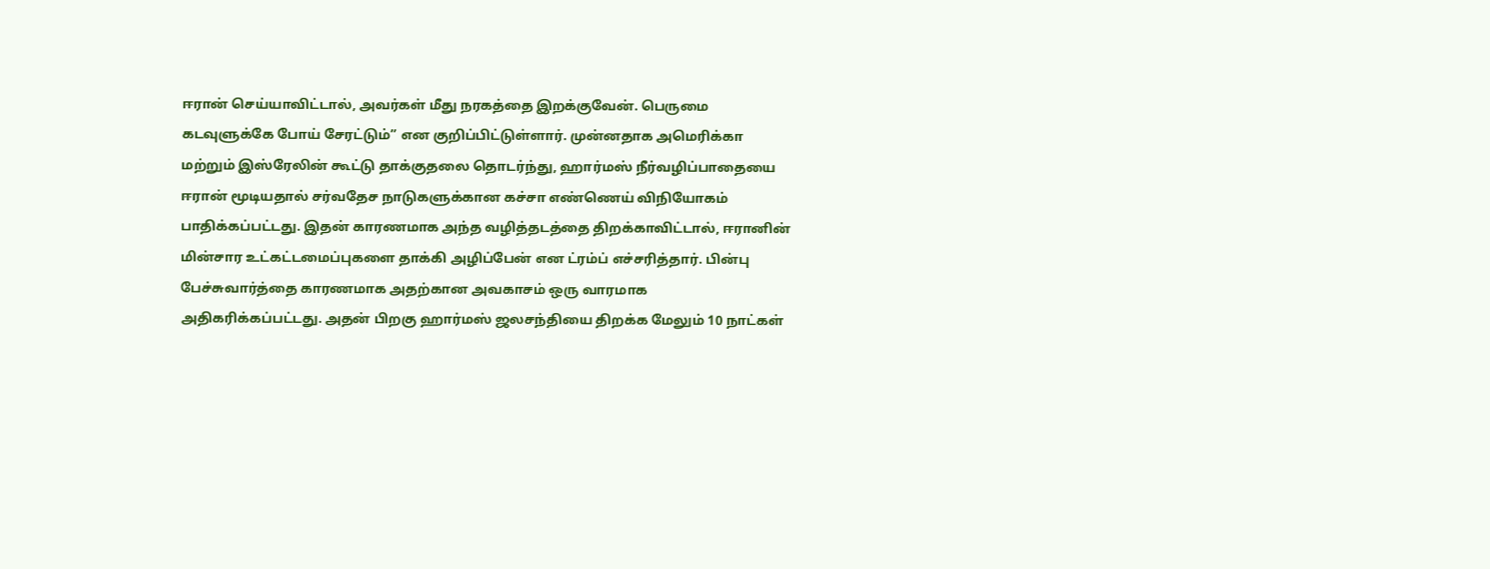ஈரான் செய்யாவிட்டால், அவர்கள் மீது நரகத்தை இறக்குவேன். பெருமை கடவுளுக்கே போய் சேரட்டும்” என குறிப்பிட்டுள்ளார். முன்னதாக அமெரிக்கா மற்றும் இஸ்ரேலின் கூட்டு தாக்குதலை தொடர்ந்து, ஹார்மஸ் நீர்வழிப்பாதையை ஈரான் மூடியதால் சர்வதேச நாடுகளுக்கான கச்சா எண்ணெய் விநியோகம் பாதிக்கப்பட்டது. இதன் காரணமாக அந்த வழித்தடத்தை திறக்காவிட்டால், ஈரானின் மின்சார உட்கட்டமைப்புகளை தாக்கி அழிப்பேன் என ட்ரம்ப் எச்சரித்தார். பின்பு பேச்சுவார்த்தை காரணமாக அதற்கான அவகாசம் ஒரு வாரமாக அதிகரிக்கப்பட்டது. அதன் பிறகு ஹார்மஸ் ஜலசந்தியை திறக்க மேலும் 10 நாட்கள்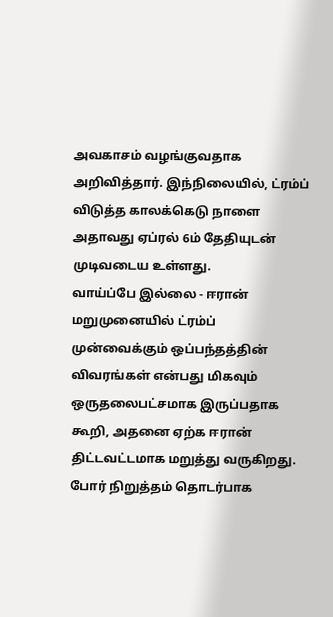அவகாசம் வழங்குவதாக அறிவித்தார். இந்நிலையில், ட்ரம்ப் விடுத்த காலக்கெடு நாளை அதாவது ஏப்ரல் 6ம் தேதியுடன் முடிவடைய உள்ளது.
வாய்ப்பே இல்லை - ஈரான்
மறுமுனையில் ட்ரம்ப் முன்வைக்கும் ஒப்பந்தத்தின் விவரங்கள் என்பது மிகவும் ஒருதலைபட்சமாக இருப்பதாக கூறி, அதனை ஏற்க ஈரான் திட்டவட்டமாக மறுத்து வருகிறது. போர் நிறுத்தம் தொடர்பாக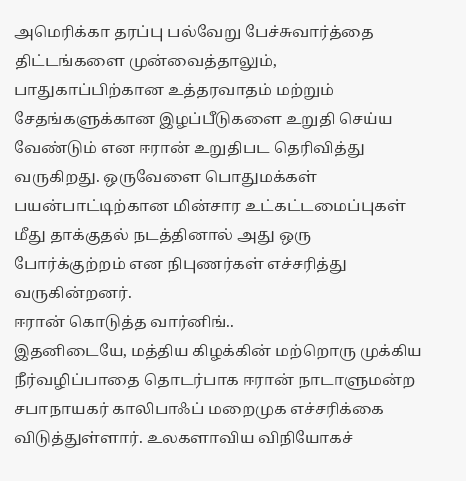அமெரிக்கா தரப்பு பல்வேறு பேச்சுவார்த்தை திட்டங்களை முன்வைத்தாலும், பாதுகாப்பிற்கான உத்தரவாதம் மற்றும் சேதங்களுக்கான இழப்பீடுகளை உறுதி செய்ய வேண்டும் என ஈரான் உறுதிபட தெரிவித்து வருகிறது. ஒருவேளை பொதுமக்கள் பயன்பாட்டிற்கான மின்சார உட்கட்டமைப்புகள் மீது தாக்குதல் நடத்தினால் அது ஒரு போர்க்குற்றம் என நிபுணர்கள் எச்சரித்து வருகின்றனர்.
ஈரான் கொடுத்த வார்னிங்..
இதனிடையே, மத்திய கிழக்கின் மற்றொரு முக்கிய நீர்வழிப்பாதை தொடர்பாக ஈரான் நாடாளுமன்ற சபாநாயகர் காலிபாஃப் மறைமுக எச்சரிக்கை விடுத்துள்ளார். உலகளாவிய விநியோகச்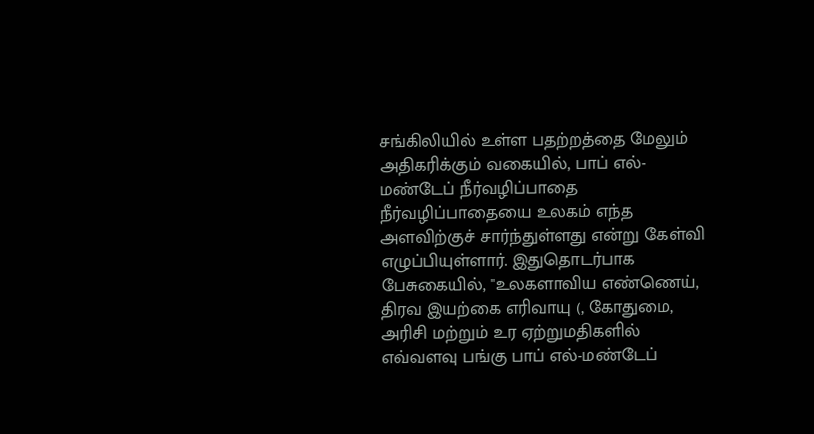சங்கிலியில் உள்ள பதற்றத்தை மேலும் அதிகரிக்கும் வகையில், பாப் எல்-மண்டேப் நீர்வழிப்பாதை நீர்வழிப்பாதையை உலகம் எந்த அளவிற்குச் சார்ந்துள்ளது என்று கேள்வி எழுப்பியுள்ளார். இதுதொடர்பாக பேசுகையில், "உலகளாவிய எண்ணெய், திரவ இயற்கை எரிவாயு (, கோதுமை, அரிசி மற்றும் உர ஏற்றுமதிகளில் எவ்வளவு பங்கு பாப் எல்-மண்டேப்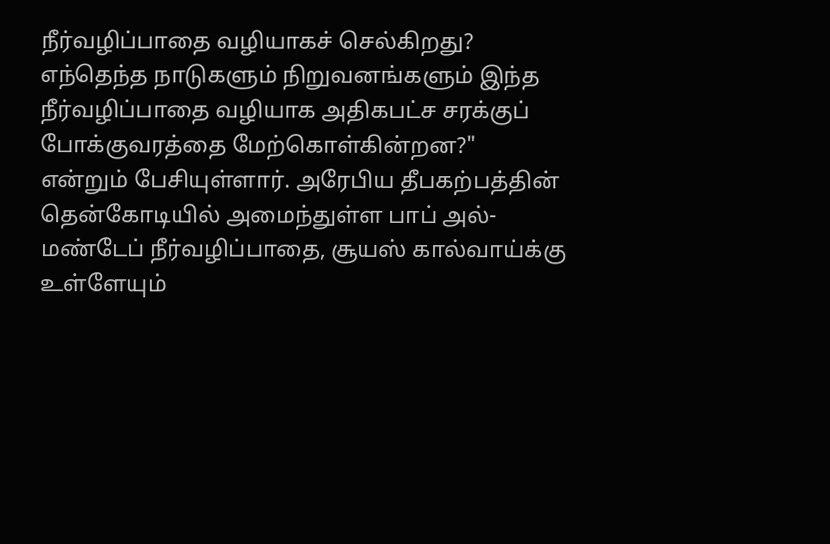நீர்வழிப்பாதை வழியாகச் செல்கிறது? எந்தெந்த நாடுகளும் நிறுவனங்களும் இந்த நீர்வழிப்பாதை வழியாக அதிகபட்ச சரக்குப் போக்குவரத்தை மேற்கொள்கின்றன?" என்றும் பேசியுள்ளார். அரேபிய தீபகற்பத்தின் தென்கோடியில் அமைந்துள்ள பாப் அல்-மண்டேப் நீர்வழிப்பாதை, சூயஸ் கால்வாய்க்கு உள்ளேயும்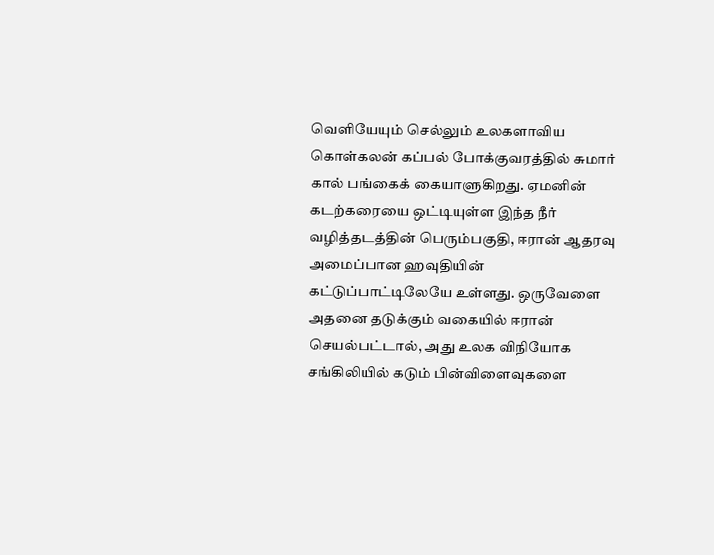வெளியேயும் செல்லும் உலகளாவிய கொள்கலன் கப்பல் போக்குவரத்தில் சுமார் கால் பங்கைக் கையாளுகிறது. ஏமனின் கடற்கரையை ஒட்டியுள்ள இந்த நீர் வழித்தடத்தின் பெரும்பகுதி, ஈரான் ஆதரவு அமைப்பான ஹவுதியின் கட்டுப்பாட்டிலேயே உள்ளது. ஒருவேளை அதனை தடுக்கும் வகையில் ஈரான் செயல்பட்டால், அது உலக விநியோக சங்கிலியில் கடும் பின்விளைவுகளை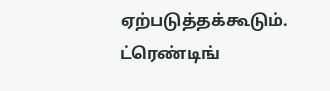ஏற்படுத்தக்கூடும்.
ட்ரெண்டிங்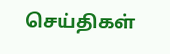செய்திகள்